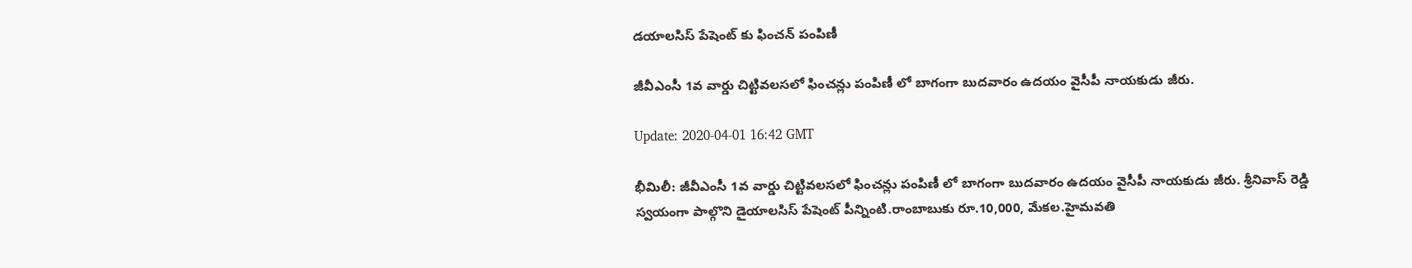డయాలసిస్ పేషెంట్ కు ఫించన్ పంపిణీ

జీవీఎంసీ 1వ వార్డు చిట్టివలసలో ఫించన్లు పంపిణీ లో బాగంగా బుదవారం ఉదయం వైసీపీ నాయకుడు జీరు.

Update: 2020-04-01 16:42 GMT

భీమిలీ: జీవీఎంసీ 1వ వార్డు చిట్టివలసలో ఫించన్లు పంపిణీ లో బాగంగా బుదవారం ఉదయం వైసీపీ నాయకుడు జీరు. శ్రీనివాస్ రెడ్డి స్వయంగా పాల్గొని డైయాలసిస్ పేషెంట్ పీన్నింటి.రాంబాబుకు రూ.10,000, మేకల.హైమవతి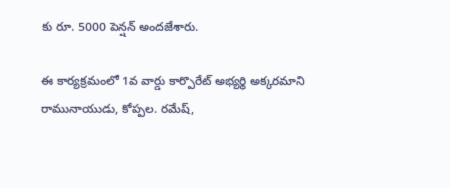కు రూ. 5000 పెన్షన్ అందజేశారు.

ఈ కార్యక్రమంలో 1వ వార్డు కార్పొరేట్ అభ్యర్థి అక్కరమాని రామునాయుడు, కోప్పల. రమేష్,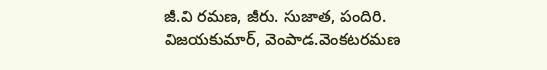జీ.వి రమణ, జీరు. సుజాత, పందిరి. విజయకుమార్, వెంపాడ.వెంకటరమణ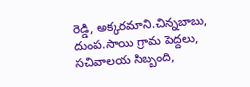రెడ్డి, అక్కరమాని.చిన్నబాబు, దుంప.సాయి గ్రామ పెద్దలు, సచివాలయ సిబ్బంది,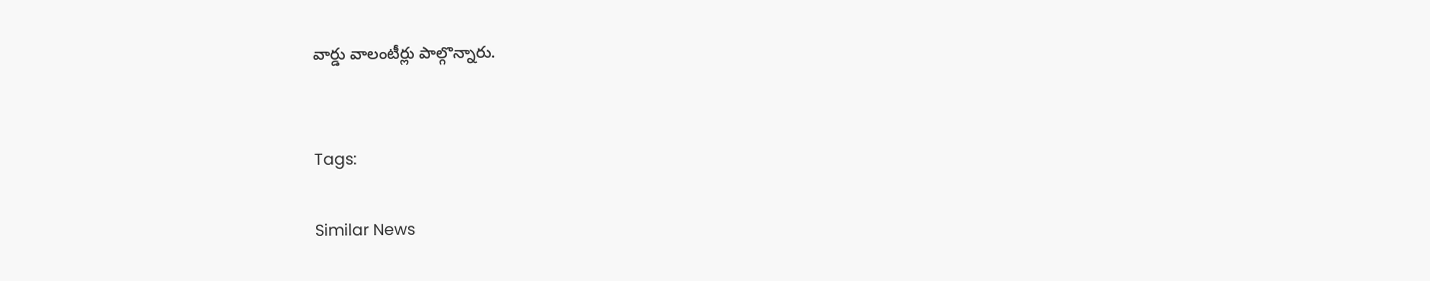వార్డు వాలంటీర్లు పాల్గొన్నారు.


Tags:

Similar News